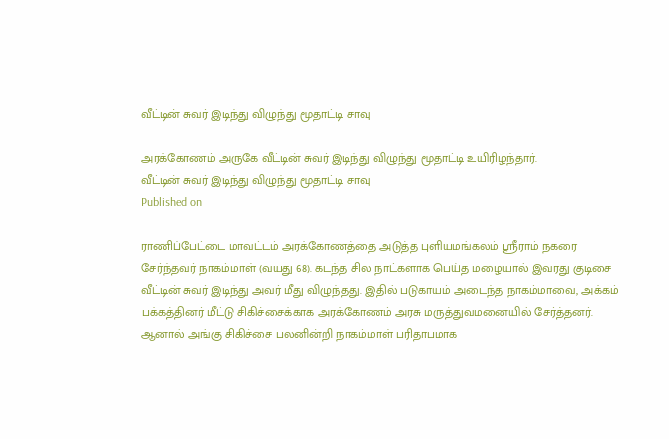வீட்டின் சுவர் இடிந்து விழுந்து மூதாட்டி சாவு

அரக்கோணம் அருகே வீட்டின் சுவர் இடிந்து விழுந்து மூதாட்டி உயிரிழந்தார்.
வீட்டின் சுவர் இடிந்து விழுந்து மூதாட்டி சாவு
Published on

ராணிப்பேட்டை மாவட்டம் அரக்கோணத்தை அடுத்த புளியமங்கலம் ஸ்ரீராம் நகரை சேர்ந்தவர் நாகம்மாள் (வயது 68). கடந்த சில நாட்களாக பெய்த மழையால் இவரது குடிசை வீட்டின் சுவர் இடிந்து அவர் மீது விழுந்தது. இதில் படுகாயம் அடைந்த நாகம்மாவை, அக்கம் பக்கத்தினர் மீட்டு சிகிச்சைக்காக அரக்கோணம் அரசு மருத்துவமனையில் சேர்த்தனர். ஆனால் அங்கு சிகிச்சை பலனின்றி நாகம்மாள் பரிதாபமாக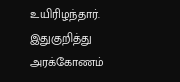உயிரிழந்தார். இதுகுறித்து அரக்கோணம்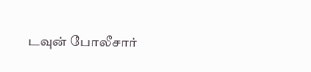டவுன் போலீசார்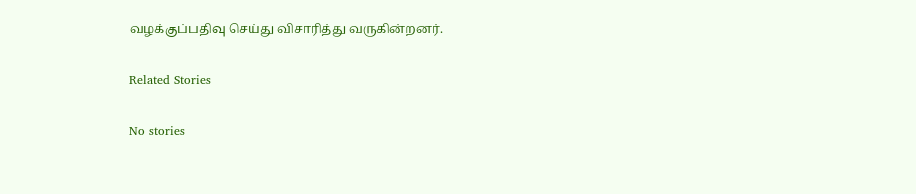வழக்குப்பதிவு செய்து விசாரித்து வருகின்றனர்.

Related Stories

No stories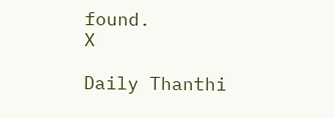found.
X

Daily Thanthi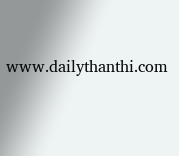www.dailythanthi.com